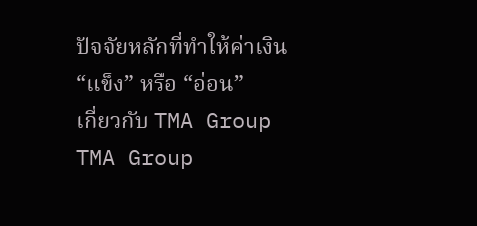ปัจจัยหลักที่ทำให้ค่าเงิน “แข็ง” หรือ “อ่อน”
เกี่ยวกับ TMA Group
TMA Group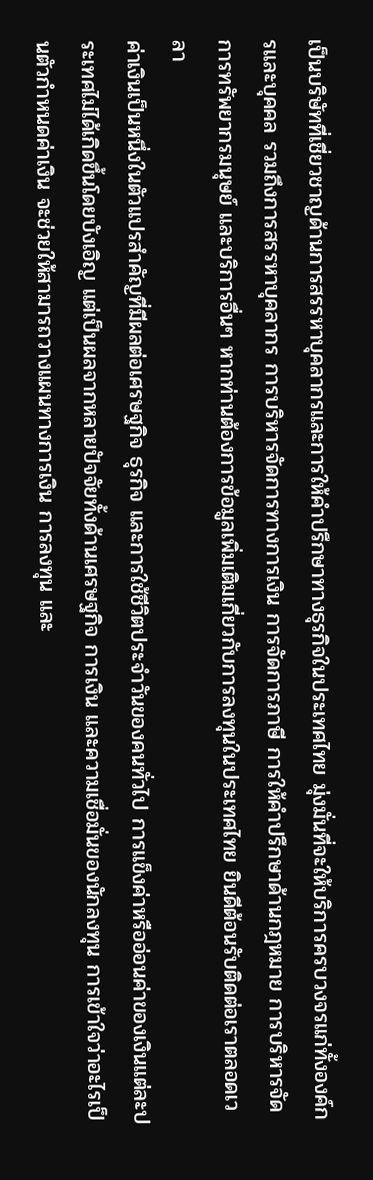เป็นบริษัทที่เชี่ยวชาญด้านการสรรหาบุคลากรและการให้คำปรึกษาทางธุรกิจในประเทศไทย มุ่งมั่นที่จะให้บริการครบวงจรแก่ทั้งองค์กรและบุคคล รวมถึงการสรรหาบุคลากร การบริหารจัดการทางการเงิน การจัดการภาษี การให้คำปรึกษาด้านกฎหมาย การบริหารจัดการทรัพยากรมนุษย์ และบริการอื่นๆ หากท่านต้องการข้อมูลเพิ่มเติมเกี่ยวกับการลงทุนในประเทศไทย ยินดีต้อนรับติดต่อเราตลอดเวลา
ค่าเงินเป็นหนึ่งในตัวแปรสำคัญที่มีผลต่อเศรษฐกิจ ธุรกิจ และการใช้ชีวิตประจำวันของคนทั่วไป การแข็งค่าหรืออ่อนค่าของเงินแต่ละประเทศไม่ได้เกิดขึ้นโดยบังเอิญ แต่เป็นผลจากหลายปัจจัยทั้งด้านเศรษฐกิจ การเงิน และความเชื่อมั่นของนักลงทุน การเข้าใจว่าอะไรเป็นตัวกำหนดค่าเงิน จะช่วยให้สามารถวางแผนทางการเงิน การลงทุน และ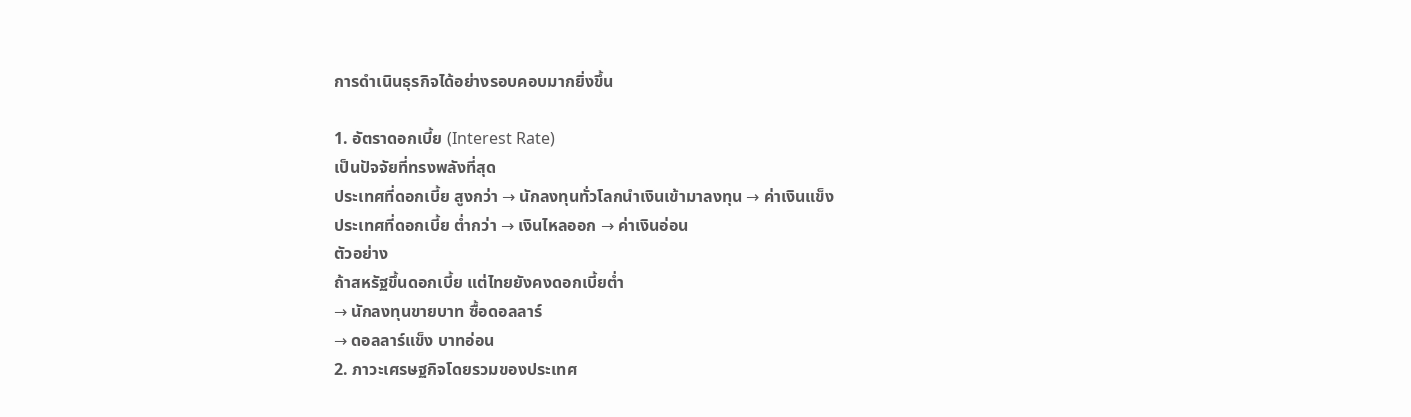การดำเนินธุรกิจได้อย่างรอบคอบมากยิ่งขึ้น

1. อัตราดอกเบี้ย (Interest Rate)
เป็นปัจจัยที่ทรงพลังที่สุด
ประเทศที่ดอกเบี้ย สูงกว่า → นักลงทุนทั่วโลกนำเงินเข้ามาลงทุน → ค่าเงินแข็ง
ประเทศที่ดอกเบี้ย ต่ำกว่า → เงินไหลออก → ค่าเงินอ่อน
ตัวอย่าง
ถ้าสหรัฐขึ้นดอกเบี้ย แต่ไทยยังคงดอกเบี้ยต่ำ
→ นักลงทุนขายบาท ซื้อดอลลาร์
→ ดอลลาร์แข็ง บาทอ่อน
2. ภาวะเศรษฐกิจโดยรวมของประเทศ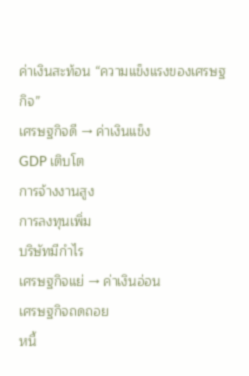ค่าเงินสะท้อน “ความแข็งแรงของเศรษฐกิจ”
เศรษฐกิจดี → ค่าเงินแข็ง
GDP เติบโต
การจ้างงานสูง
การลงทุนเพิ่ม
บริษัทมีกำไร
เศรษฐกิจแย่ → ค่าเงินอ่อน
เศรษฐกิจถดถอย
หนี้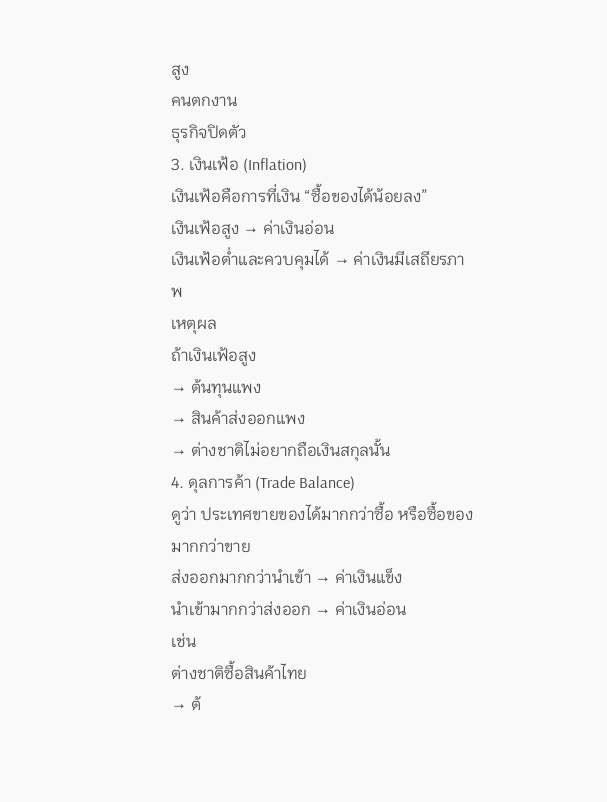สูง
คนตกงาน
ธุรกิจปิดตัว
3. เงินเฟ้อ (Inflation)
เงินเฟ้อคือการที่เงิน “ซื้อของได้น้อยลง”
เงินเฟ้อสูง → ค่าเงินอ่อน
เงินเฟ้อต่ำและควบคุมได้ → ค่าเงินมีเสถียรภาพ
เหตุผล
ถ้าเงินเฟ้อสูง
→ ต้นทุนแพง
→ สินค้าส่งออกแพง
→ ต่างชาติไม่อยากถือเงินสกุลนั้น
4. ดุลการค้า (Trade Balance)
ดูว่า ประเทศขายของได้มากกว่าซื้อ หรือซื้อของมากกว่าขาย
ส่งออกมากกว่านำเข้า → ค่าเงินแข็ง
นำเข้ามากกว่าส่งออก → ค่าเงินอ่อน
เช่น
ต่างชาติซื้อสินค้าไทย
→ ต้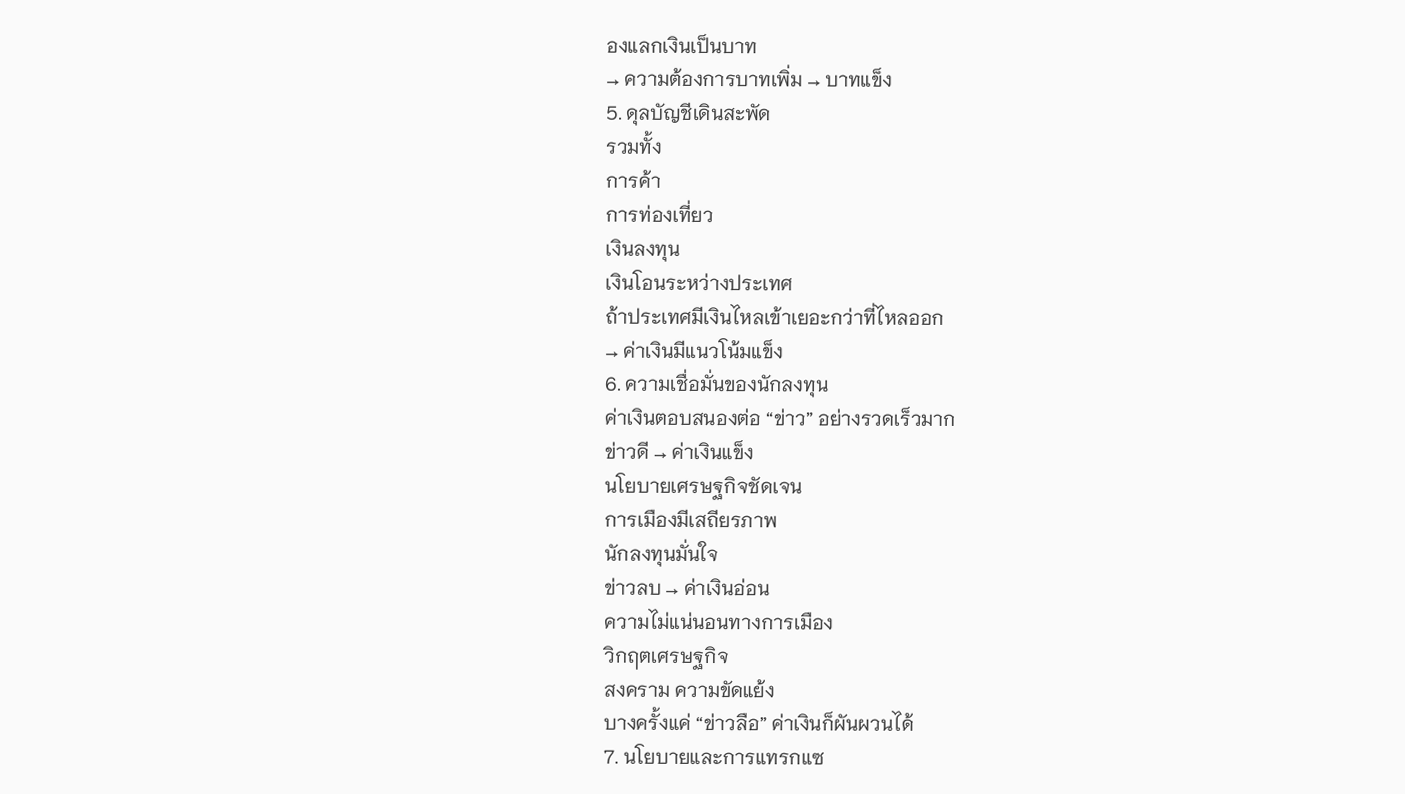องแลกเงินเป็นบาท
→ ความต้องการบาทเพิ่ม → บาทแข็ง
5. ดุลบัญชีเดินสะพัด
รวมทั้ง
การค้า
การท่องเที่ยว
เงินลงทุน
เงินโอนระหว่างประเทศ
ถ้าประเทศมีเงินไหลเข้าเยอะกว่าที่ไหลออก
→ ค่าเงินมีแนวโน้มแข็ง
6. ความเชื่อมั่นของนักลงทุน
ค่าเงินตอบสนองต่อ “ข่าว” อย่างรวดเร็วมาก
ข่าวดี → ค่าเงินแข็ง
นโยบายเศรษฐกิจชัดเจน
การเมืองมีเสถียรภาพ
นักลงทุนมั่นใจ
ข่าวลบ → ค่าเงินอ่อน
ความไม่แน่นอนทางการเมือง
วิกฤตเศรษฐกิจ
สงคราม ความขัดแย้ง
บางครั้งแค่ “ข่าวลือ” ค่าเงินก็ผันผวนได้
7. นโยบายและการแทรกแซ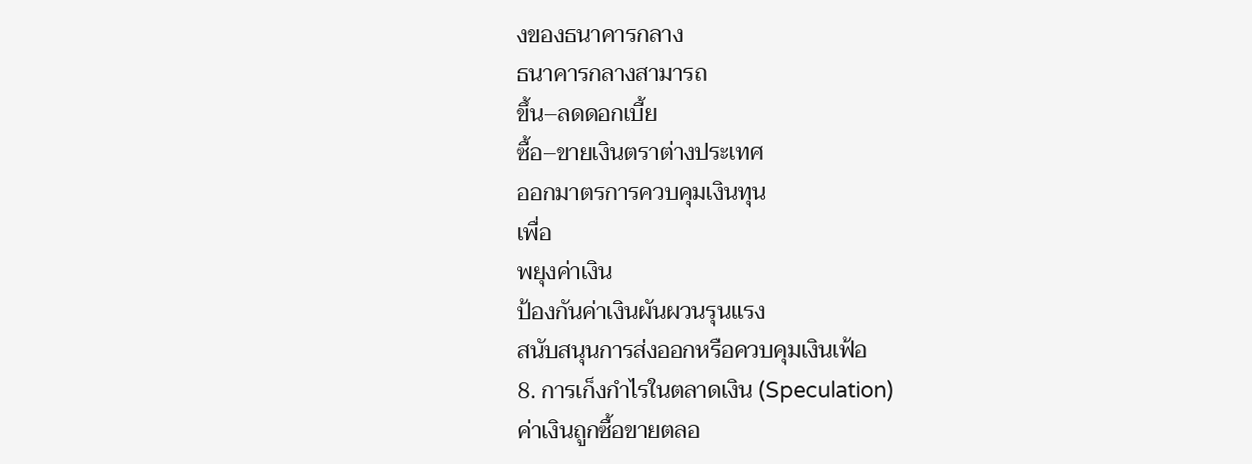งของธนาคารกลาง
ธนาคารกลางสามารถ
ขึ้น–ลดดอกเบี้ย
ซื้อ–ขายเงินตราต่างประเทศ
ออกมาตรการควบคุมเงินทุน
เพื่อ
พยุงค่าเงิน
ป้องกันค่าเงินผันผวนรุนแรง
สนับสนุนการส่งออกหรือควบคุมเงินเฟ้อ
8. การเก็งกำไรในตลาดเงิน (Speculation)
ค่าเงินถูกซื้อขายตลอ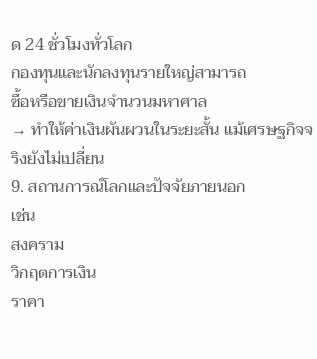ด 24 ชั่วโมงทั่วโลก
กองทุนและนักลงทุนรายใหญ่สามารถ
ซื้อหรือขายเงินจำนวนมหาศาล
→ ทำให้ค่าเงินผันผวนในระยะสั้น แม้เศรษฐกิจจริงยังไม่เปลี่ยน
9. สถานการณ์โลกและปัจจัยภายนอก
เช่น
สงคราม
วิกฤตการเงิน
ราคา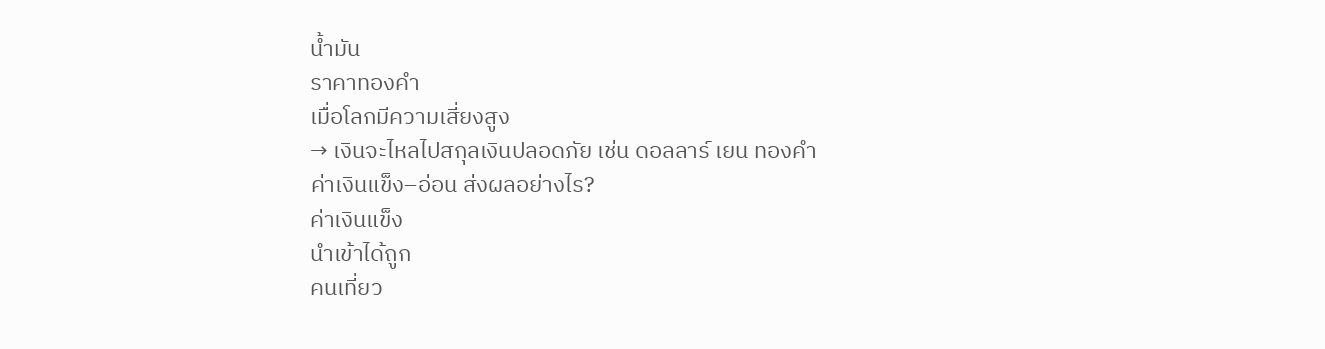น้ำมัน
ราคาทองคำ
เมื่อโลกมีความเสี่ยงสูง
→ เงินจะไหลไปสกุลเงินปลอดภัย เช่น ดอลลาร์ เยน ทองคำ
ค่าเงินแข็ง–อ่อน ส่งผลอย่างไร?
ค่าเงินแข็ง
นำเข้าได้ถูก
คนเที่ยว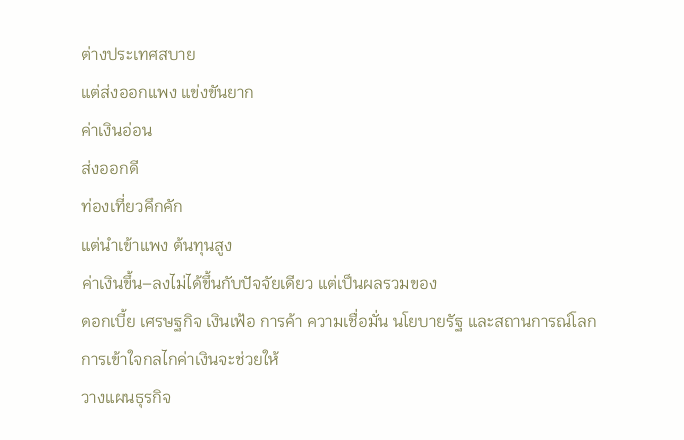ต่างประเทศสบาย
แต่ส่งออกแพง แข่งขันยาก
ค่าเงินอ่อน
ส่งออกดี
ท่องเที่ยวคึกคัก
แต่นำเข้าแพง ต้นทุนสูง
ค่าเงินขึ้น–ลงไม่ได้ขึ้นกับปัจจัยเดียว แต่เป็นผลรวมของ
ดอกเบี้ย เศรษฐกิจ เงินเฟ้อ การค้า ความเชื่อมั่น นโยบายรัฐ และสถานการณ์โลก
การเข้าใจกลไกค่าเงินจะช่วยให้
วางแผนธุรกิจ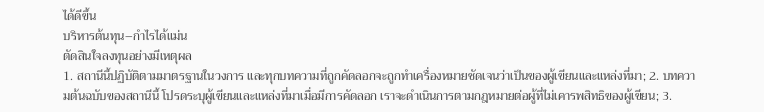ได้ดีขึ้น
บริหารต้นทุน–กำไรได้แม่น
ตัดสินใจลงทุนอย่างมีเหตุผล
1. สถานีนี้ปฏิบัติตามมาตรฐานในวงการ และทุกบทความที่ถูกคัดลอกจะถูกทำเครื่องหมายชัดเจนว่าเป็นของผู้เขียนและแหล่งที่มา; 2. บทความต้นฉบับของสถานีนี้ โปรดระบุผู้เขียนและแหล่งที่มาเมื่อมีการคัดลอก เราจะดำเนินการตามกฎหมายต่อผู้ที่ไม่เคารพสิทธิของผู้เขียน; 3.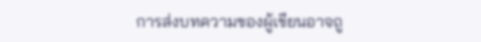การส่งบทความของผู้เขียนอาจถู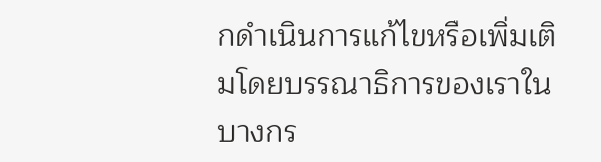กดำเนินการแก้ไขหรือเพิ่มเติมโดยบรรณาธิการของเราในบางกร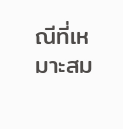ณีที่เหมาะสม